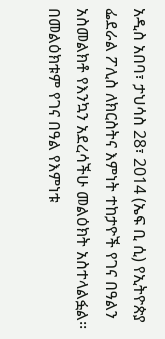አዲስ አበባ፣ ታህሳስ 28፣ 2014 (ኤፍ ቢ ሲ) የኢትዮጵያ ፌደራል ፖሊስ ለክርስትና እምነት ተከታዮች የገና በዓልን አስመልክቶ የእንኳን አደረሳችሁ መልዕክት አስተላልፏል፡፡
በመልዕክቱም የገና በዓል የእምነቱ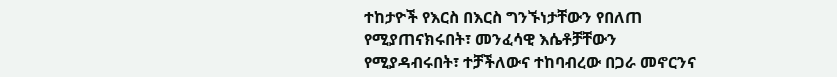ተከታዮች የእርስ በእርስ ግንኙነታቸውን የበለጠ የሚያጠናክሩበት፣ መንፈሳዊ እሴቶቻቸውን የሚያዳብሩበት፣ ተቻችለውና ተከባብረው በጋራ መኖርንና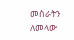መስራትን ለመላው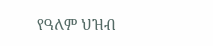የዓለም ህዝብ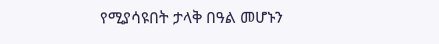የሚያሳዩበት ታላቅ በዓል መሆኑን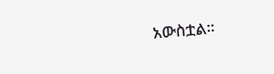አውስቷል፡፡